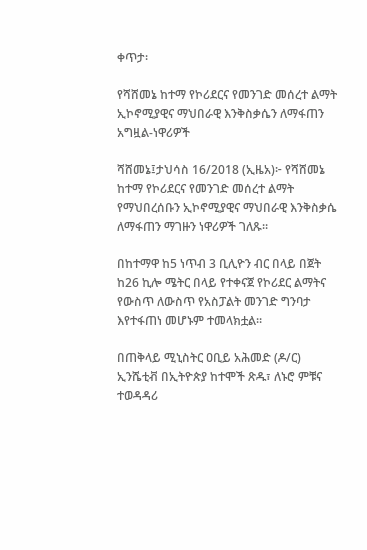ቀጥታ፡

የሻሸመኔ ከተማ የኮሪደርና የመንገድ መሰረተ ልማት ኢኮኖሚያዊና ማህበራዊ እንቅስቃሴን ለማፋጠን አግዟል-ነዋሪዎች

ሻሸመኔ፤ታህሳስ 16/2018 (ኢዜአ)፦ የሻሸመኔ ከተማ የኮሪደርና የመንገድ መሰረተ ልማት የማህበረሰቡን ኢኮኖሚያዊና ማህበራዊ እንቅስቃሴ ለማፋጠን ማገዙን ነዋሪዎች ገለጹ።

በከተማዋ ከ5 ነጥብ 3 ቢሊዮን ብር በላይ በጀት ከ26 ኪሎ ሜትር በላይ የተቀናጀ የኮሪደር ልማትና የውስጥ ለውስጥ የአስፓልት መንገድ ግንባታ እየተፋጠነ መሆኑም ተመላክቷል።

በጠቅላይ ሚኒስትር ዐቢይ አሕመድ (ዶ/ር) ኢንሼቲቭ በኢትዮጵያ ከተሞች ጽዱ፣ ለኑሮ ምቹና ተወዳዳሪ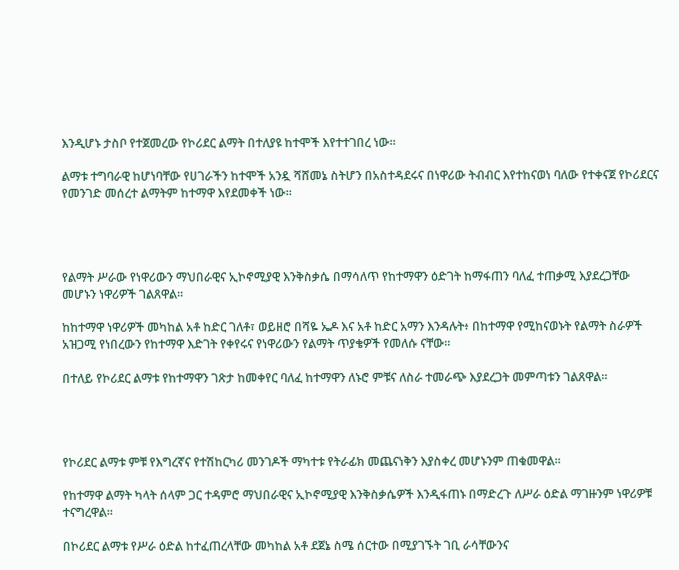እንዲሆኑ ታስቦ የተጀመረው የኮሪደር ልማት በተለያዩ ከተሞች እየተተገበረ ነው።

ልማቱ ተግባራዊ ከሆነባቸው የሀገራችን ከተሞች አንዷ ሻሸመኔ ስትሆን በአስተዳደሩና በነዋሪው ትብብር እየተከናወነ ባለው የተቀናጀ የኮሪደርና የመንገድ መሰረተ ልማትም ከተማዋ እየደመቀች ነው።




የልማት ሥራው የነዋሪውን ማህበራዊና ኢኮኖሚያዊ እንቅስቃሴ በማሳለጥ የከተማዋን ዕድገት ከማፋጠን ባለፈ ተጠቃሚ እያደረጋቸው መሆኑን ነዋሪዎች ገልጸዋል።

ከከተማዋ ነዋሪዎች መካከል አቶ ከድር ገለቶ፣ ወይዘሮ በሻዬ ኤዶ እና አቶ ከድር አማን እንዳሉት፥ በከተማዋ የሚከናወኑት የልማት ስራዎች አዝጋሚ የነበረውን የከተማዋ እድገት የቀየሩና የነዋሪውን የልማት ጥያቄዎች የመለሱ ናቸው።

በተለይ የኮሪደር ልማቱ የከተማዋን ገጽታ ከመቀየር ባለፈ ከተማዋን ለኑሮ ምቹና ለስራ ተመራጭ እያደረጋት መምጣቱን ገልጸዋል።




የኮሪደር ልማቱ ምቹ የእግረኛና የተሽከርካሪ መንገዶች ማካተቱ የትራፊክ መጨናነቅን እያስቀረ መሆኑንም ጠቁመዋል።

የከተማዋ ልማት ካላት ሰላም ጋር ተዳምሮ ማህበራዊና ኢኮኖሚያዊ እንቅስቃሴዎች እንዲፋጠኑ በማድረጉ ለሥራ ዕድል ማገዙንም ነዋሪዎቹ ተናግረዋል።

በኮሪደር ልማቱ የሥራ ዕድል ከተፈጠረላቸው መካከል አቶ ደጀኔ ስሜ ሰርተው በሚያገኙት ገቢ ራሳቸውንና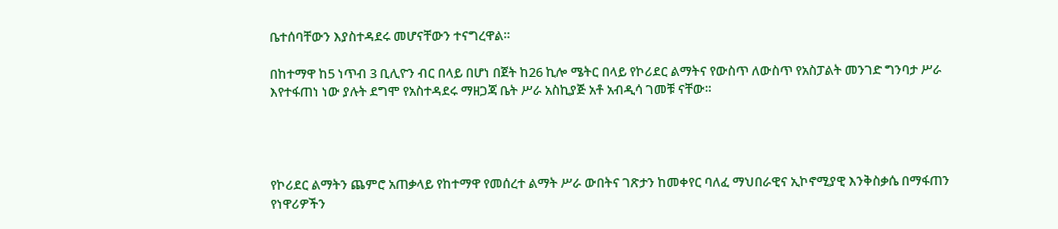ቤተሰባቸውን እያስተዳደሩ መሆናቸውን ተናግረዋል።

በከተማዋ ከ5 ነጥብ 3 ቢሊዮን ብር በላይ በሆነ በጀት ከ26 ኪሎ ሜትር በላይ የኮሪደር ልማትና የውስጥ ለውስጥ የአስፓልት መንገድ ግንባታ ሥራ እየተፋጠነ ነው ያሉት ደግሞ የአስተዳደሩ ማዘጋጃ ቤት ሥራ አስኪያጅ አቶ አብዲሳ ገመቹ ናቸው።




የኮሪደር ልማትን ጨምሮ አጠቃላይ የከተማዋ የመሰረተ ልማት ሥራ ውበትና ገጽታን ከመቀየር ባለፈ ማህበራዊና ኢኮኖሚያዊ እንቅስቃሴ በማፋጠን የነዋሪዎችን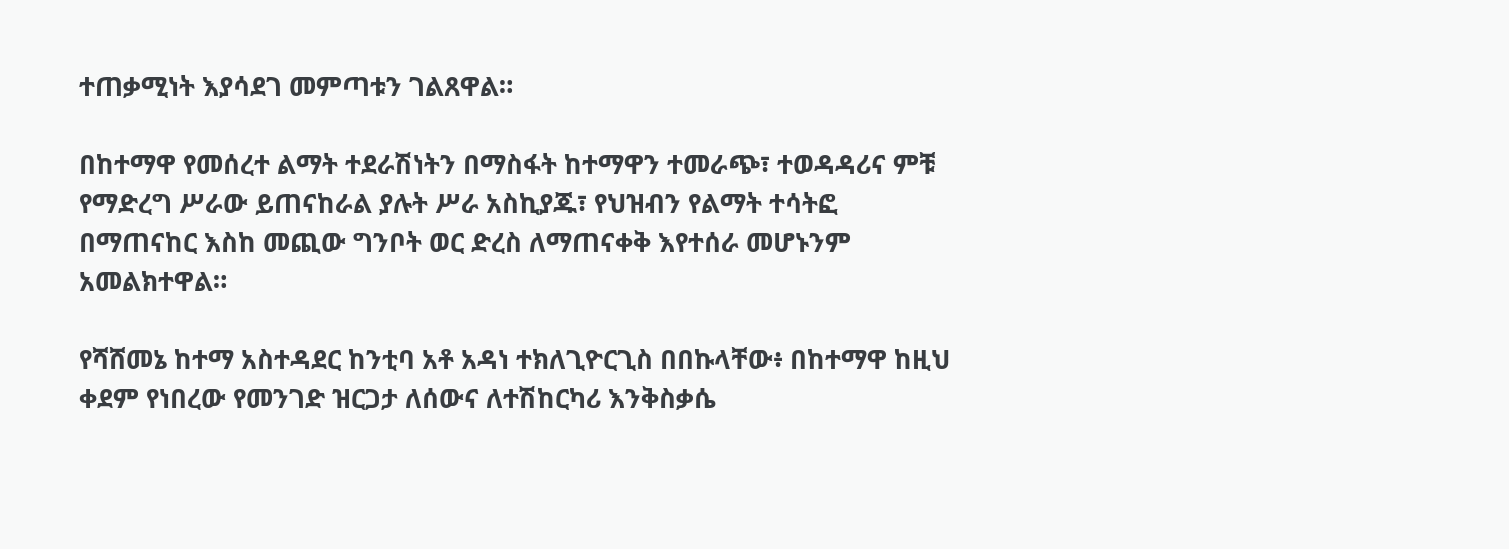ተጠቃሚነት እያሳደገ መምጣቱን ገልጸዋል።

በከተማዋ የመሰረተ ልማት ተደራሽነትን በማስፋት ከተማዋን ተመራጭ፣ ተወዳዳሪና ምቹ የማድረግ ሥራው ይጠናከራል ያሉት ሥራ አስኪያጁ፣ የህዝብን የልማት ተሳትፎ በማጠናከር እስከ መጪው ግንቦት ወር ድረስ ለማጠናቀቅ እየተሰራ መሆኑንም አመልክተዋል።

የሻሸመኔ ከተማ አስተዳደር ከንቲባ አቶ አዳነ ተክለጊዮርጊስ በበኩላቸው፥ በከተማዋ ከዚህ ቀደም የነበረው የመንገድ ዝርጋታ ለሰውና ለተሽከርካሪ እንቅስቃሴ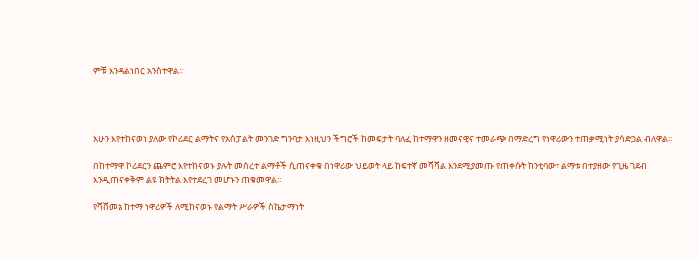ምቹ እንዳልነበር አንስተዋል።




አሁን እየተከናወነ ያለው የኮሪደር ልማትና የአስፓልት መንገድ ግንባታ እነዚህን ችግሮች ከመፍታት ባለፈ ከተማዋን ዘመናዊና ተመራጭ በማድረግ የነዋሪውን ተጠቃሚነት ያሳድጋል ብለዋል።

በከተማዋ ኮሪደርን ጨምሮ እየተከናወኑ ያሉት መሰረተ ልማቶች ሲጠናቀቁ በነዋሪው ህይወት ላይ ከፍተኛ መሻሻል እንደሚያመጡ የጠቀሱት ከንቲባው፣ ልማቱ በተያዘው የጊዜ ገደብ እንዲጠናቀቅም ልዩ ክትትል እየተደረገ መሆኑን ጠቁመዋል።

የሻሸመኔ ከተማ ነዋሪዎች ለሚከናወኑ የልማት ሥራዎች ስኬታማነት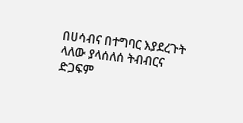በሀሳብና በተግባር እያደረጉት ላለው ያላሰለሰ ትብብርና ድጋፍም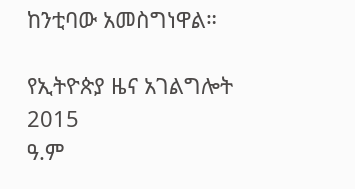ከንቲባው አመስግነዋል።

የኢትዮጵያ ዜና አገልግሎት
2015
ዓ.ም